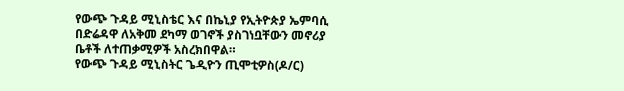የውጭ ጉዳይ ሚኒስቴር እና በኬኒያ የኢትዮጵያ ኤምባሲ በድሬዳዋ ለአቅመ ደካማ ወገኖች ያስገነቧቸውን መኖሪያ ቤቶች ለተጠቃሚዎች አስረክበዋል።
የውጭ ጉዳይ ሚኒስትር ጌዲዮን ጢሞቲዎስ(ዶ/ር)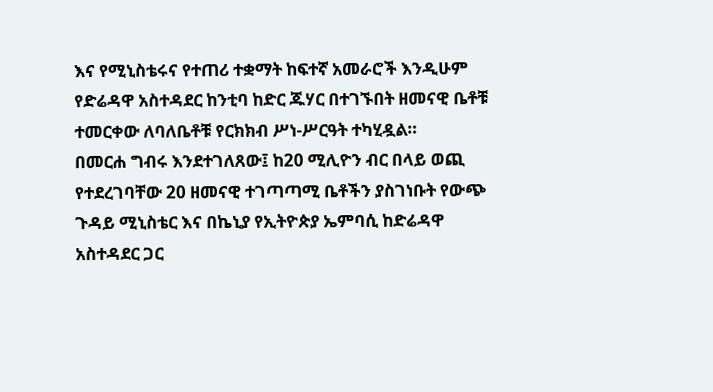እና የሚኒስቴሩና የተጠሪ ተቋማት ከፍተኛ አመራሮች እንዲሁም የድሬዳዋ አስተዳደር ከንቲባ ከድር ጁሃር በተገኙበት ዘመናዊ ቤቶቹ ተመርቀው ለባለቤቶቹ የርክክብ ሥነ-ሥርዓት ተካሂዷል።
በመርሐ ግብሩ እንደተገለጸው፤ ከ20 ሚሊዮን ብር በላይ ወጪ የተደረገባቸው 20 ዘመናዊ ተገጣጣሚ ቤቶችን ያስገነቡት የውጭ ጉዳይ ሚኒስቴር እና በኬኒያ የኢትዮጵያ ኤምባሲ ከድሬዳዋ አስተዳደር ጋር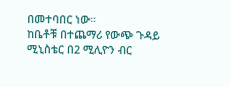በመተባበር ነው።
ከቤቶቹ በተጨማሪ የውጭ ጉዳይ ሚኒስቴር በ2 ሚሊዮን ብር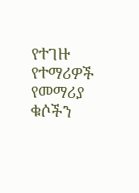የተገዙ የተማሪዎች የመማሪያ ቁሶችን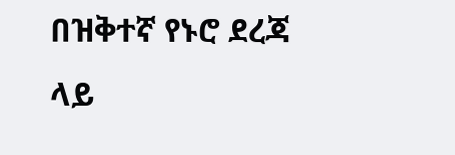በዝቅተኛ የኑሮ ደረጃ ላይ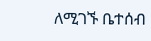ለሚገኙ ቤተሰብ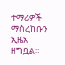ተማሪዎች ማስረከቡን ኢዜአ ዘግቧል።